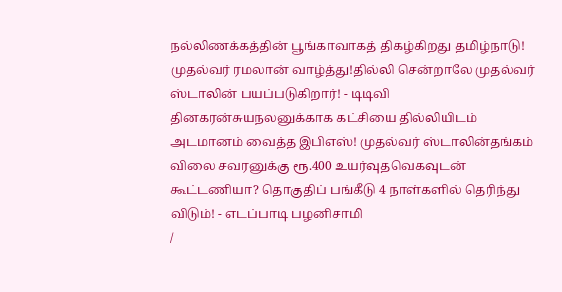நல்லிணக்கத்தின் பூங்காவாகத் திகழ்கிறது தமிழ்நாடு! முதல்வர் ரமலான் வாழ்த்து!தில்லி சென்றாலே முதல்வர் ஸ்டாலின் பயப்படுகிறார்! - டிடிவி தினகரன்சுயநலனுக்காக கட்சியை தில்லியிடம் அடமானம் வைத்த இபிஎஸ்! முதல்வர் ஸ்டாலின்தங்கம் விலை சவரனுக்கு ரூ.400 உயர்வுதவெகவுடன் கூட்டணியா? தொகுதிப் பங்கீடு 4 நாள்களில் தெரிந்து விடும்! - எடப்பாடி பழனிசாமி
/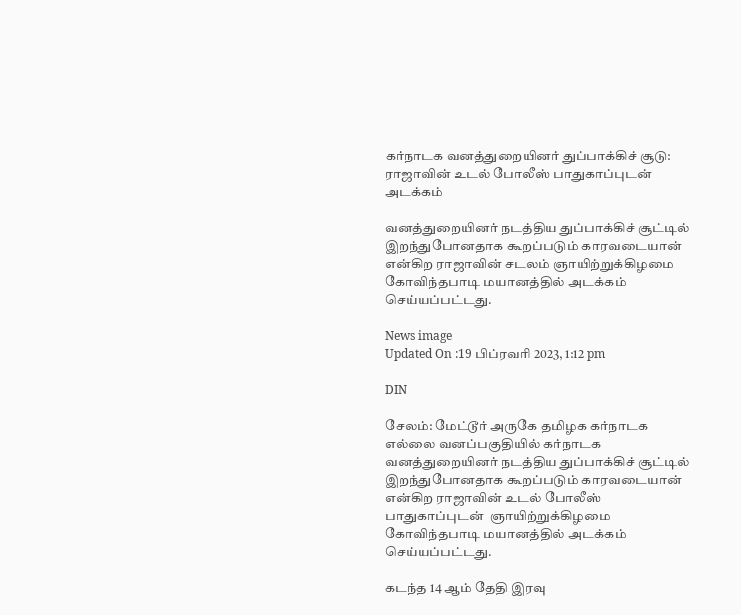கர்நாடக வனத்துறையினர் துப்பாக்கிச் சூடு: ராஜாவின் உடல் போலீஸ் பாதுகாப்புடன் அடக்கம்

வனத்துறையினர் நடத்திய துப்பாக்கிச் சூட்டில் இறந்துபோனதாக கூறப்படும் காரவடையான் என்கிற ராஜாவின் சடலம் ஞாயிற்றுக்கிழமை கோவிந்தபாடி மயானத்தில் அடக்கம் செய்யப்பட்டது.

News image
Updated On :19 பிப்ரவரி 2023, 1:12 pm

DIN

சேலம்: மேட்டூர் அருகே தமிழக கர்நாடக எல்லை வனப்பகுதியில் கர்நாடக வனத்துறையினர் நடத்திய துப்பாக்கிச் சூட்டில் இறந்துபோனதாக கூறப்படும் காரவடையான் என்கிற ராஜாவின் உடல் போலீஸ் பாதுகாப்புடன்  ஞாயிற்றுக்கிழமை கோவிந்தபாடி மயானத்தில் அடக்கம் செய்யப்பட்டது.

கடந்த 14 ஆம் தேதி இரவு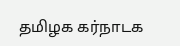தமிழக கர்நாடக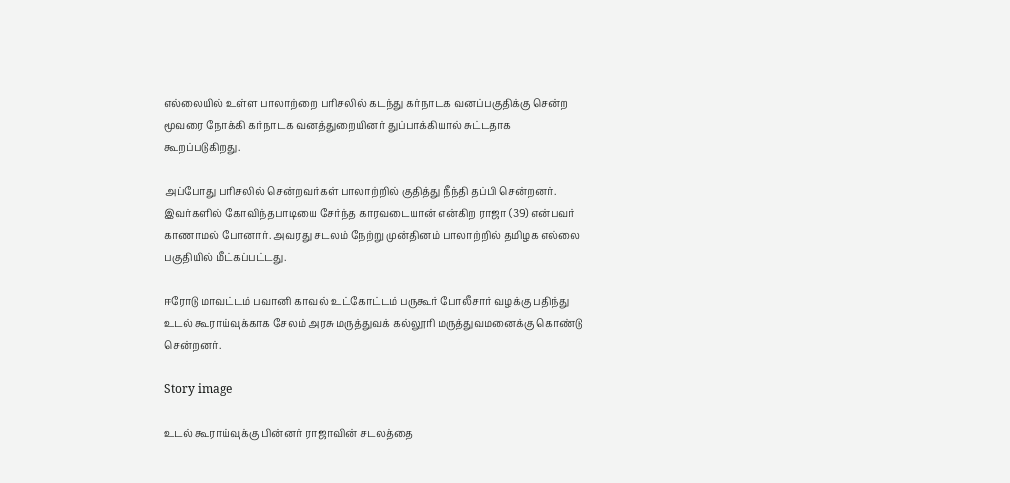எல்லையில் உள்ள பாலாற்றை பரிசலில் கடந்து கர்நாடக வனப்பகுதிக்கு சென்ற மூவரை நோக்கி கர்நாடக வனத்துறையினர் துப்பாக்கியால் சுட்டதாக கூறப்படுகிறது.

அப்போது பரிசலில் சென்றவர்கள் பாலாற்றில் குதித்து நீந்தி தப்பி சென்றனர். இவர்களில் கோவிந்தபாடியை சேர்ந்த காரவடையான் என்கிற ராஜா (39) என்பவர் காணாமல் போனார். அவரது சடலம் நேற்று முன்தினம் பாலாற்றில் தமிழக எல்லை பகுதியில் மீட்கப்பட்டது.

ஈரோடு மாவட்டம் பவானி காவல் உட்கோட்டம் பருகூர் போலீசார் வழக்கு பதிந்து உடல் கூராய்வுக்காக சேலம் அரசு மருத்துவக் கல்லூரி மருத்துவமனைக்கு கொண்டு சென்றனர்.

Story image

உடல் கூராய்வுக்கு பின்னர் ராஜாவின் சடலத்தை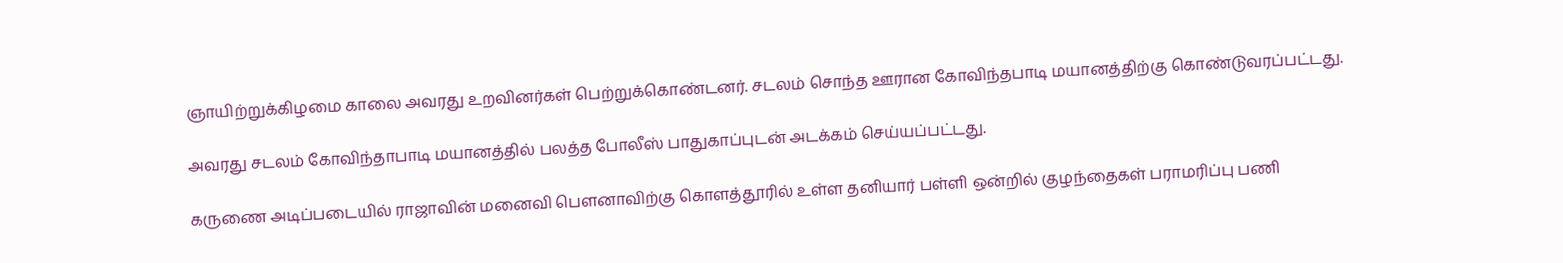ஞாயிற்றுக்கிழமை காலை அவரது உறவினர்கள் பெற்றுக்கொண்டனர். சடலம் சொந்த ஊரான கோவிந்தபாடி மயானத்திற்கு கொண்டுவரப்பட்டது.

அவரது சடலம் கோவிந்தாபாடி மயானத்தில் பலத்த போலீஸ் பாதுகாப்புடன் அடக்கம் செய்யப்பட்டது.

கருணை அடிப்படையில் ராஜாவின் மனைவி பௌனாவிற்கு கொளத்தூரில் உள்ள தனியார் பள்ளி ஒன்றில் குழந்தைகள் பராமரிப்பு பணி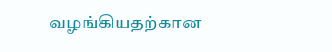வழங்கியதற்கான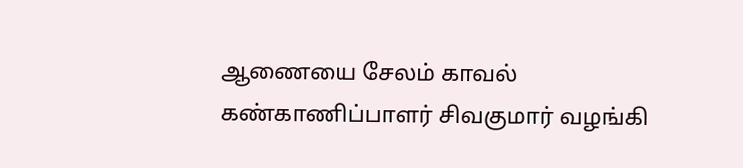ஆணையை சேலம் காவல் கண்காணிப்பாளர் சிவகுமார் வழங்கி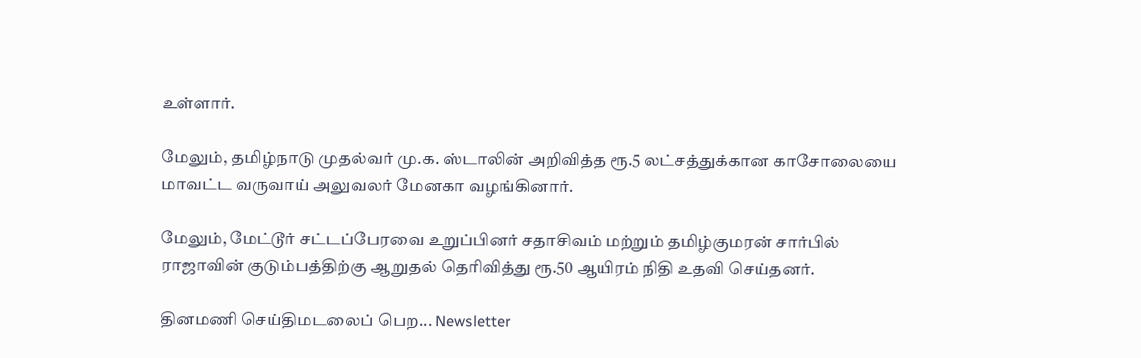உள்ளார்.

மேலும், தமிழ்நாடு முதல்வர் மு.க. ஸ்டாலின் அறிவித்த ரூ.5 லட்சத்துக்கான காசோலையை மாவட்ட வருவாய் அலுவலர் மேனகா வழங்கினார்.

மேலும், மேட்டூர் சட்டப்பேரவை உறுப்பினர் சதாசிவம் மற்றும் தமிழ்குமரன் சார்பில் ராஜாவின் குடும்பத்திற்கு ஆறுதல் தெரிவித்து ரூ.50 ஆயிரம் நிதி உதவி செய்தனர்.

தினமணி செய்திமடலைப் பெற... Newsletter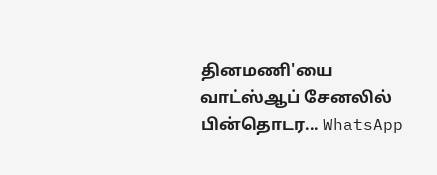தினமணி'யை வாட்ஸ்ஆப் சேனலில் பின்தொடர... WhatsApp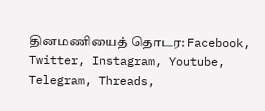தினமணியைத் தொடர: Facebook, Twitter, Instagram, Youtube, Telegram, Threads,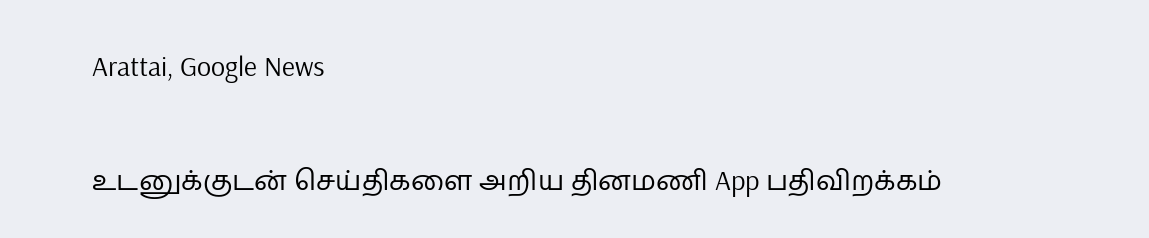Arattai, Google News

உடனுக்குடன் செய்திகளை அறிய தினமணி App பதிவிறக்கம்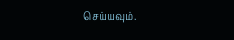செய்யவும்.